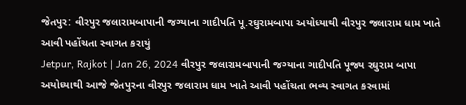જેતપુર: વીરપુર જલારામબાપાની જગ્યાના ગાદીપતિ પૂ.રઘુરામબાપા અયોધ્યાથી વીરપુર જલારામ ધામ ખાતે આવી પહોંચતા સ્વાગત કરાયું
Jetpur, Rajkot | Jan 26, 2024 વીરપુર જલારામબાપાની જગ્યાના ગાદીપતિ પૂજ્ય રઘુરામ બાપા અયોધ્યાથી આજે જેતપુરના વીરપુર જલારામ ધામ ખાતે આવી પહોંચતા ભવ્ય સ્વાગત કરવામાં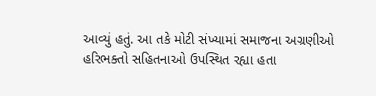આવ્યું હતું. આ તકે મોટી સંખ્યામાં સમાજના અગ્રણીઓ હરિભક્તો સહિતનાઓ ઉપસ્થિત રહ્યા હતા